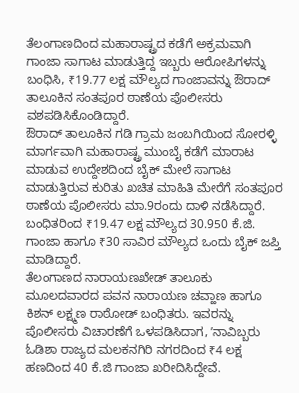ತೆಲಂಗಾಣದಿಂದ ಮಹಾರಾಷ್ಟ್ರದ ಕಡೆಗೆ ಅಕ್ರಮವಾಗಿ ಗಾಂಜಾ ಸಾಗಾಟ ಮಾಡುತ್ತಿದ್ದ ಇಬ್ಬರು ಆರೋಪಿಗಳನ್ನು ಬಂಧಿಸಿ, ₹19.77 ಲಕ್ಷ ಮೌಲ್ಯದ ಗಾಂಜಾವನ್ನು ಔರಾದ್ ತಾಲೂಕಿನ ಸಂತಪೂರ ಠಾಣೆಯ ಪೊಲೀಸರು ವಶಪಡಿಸಿಕೊಂಡಿದ್ದಾರೆ.
ಔರಾದ್ ತಾಲೂಕಿನ ಗಡಿ ಗ್ರಾಮ ಜಂಬಗಿಯಿಂದ ಸೋರಳ್ಳಿ ಮಾರ್ಗವಾಗಿ ಮಹಾರಾಷ್ಟ್ರ ಮುಂಬೈ ಕಡೆಗೆ ಮಾರಾಟ ಮಾಡುವ ಉದ್ದೇಶದಿಂದ ಬೈಕ್ ಮೇಲೆ ಸಾಗಾಟ ಮಾಡುತ್ತಿರುವ ಕುರಿತು ಖಚಿತ ಮಾಹಿತಿ ಮೇರೆಗೆ ಸಂತಪೂರ ಠಾಣೆಯ ಪೊಲೀಸರು ಮಾ.9ರಂದು ದಾಳಿ ನಡೆಸಿದ್ದಾರೆ. ಬಂಧಿತರಿಂದ ₹19.47 ಲಕ್ಷ ಮೌಲ್ಯದ 30.950 ಕೆ.ಜಿ. ಗಾಂಜಾ ಹಾಗೂ ₹30 ಸಾವಿರ ಮೌಲ್ಯದ ಒಂದು ಬೈಕ್ ಜಪ್ತಿ ಮಾಡಿದ್ದಾರೆ.
ತೆಲಂಗಾಣದ ನಾರಾಯಣಖೇಡ್ ತಾಲೂಕು ಮೂಲದವಾರದ ಪವನ ನಾರಾಯಣ ಚವ್ಹಾಣ ಹಾಗೂ ಕಿಶನ್ ಲಕ್ಷ್ಮಣ ರಾಠೋಡ್ ಬಂಧಿತರು. ಇವರನ್ನು ಪೊಲೀಸರು ವಿಚಾರಣೆಗೆ ಒಳಪಡಿಸಿದಾಗ, ʼನಾವಿಬ್ಬರು ಓಡಿಶಾ ರಾಜ್ಯದ ಮಲಕನಗಿರಿ ನಗರದಿಂದ ₹4 ಲಕ್ಷ ಹಣದಿಂದ 40 ಕೆ.ಜಿ ಗಾಂಜಾ ಖರೀದಿಸಿದ್ದೇವೆ.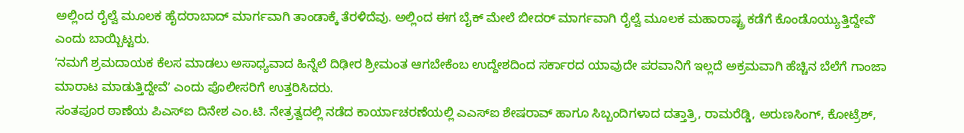ಅಲ್ಲಿಂದ ರೈಲ್ವೆ ಮೂಲಕ ಹೈದರಾಬಾದ್ ಮಾರ್ಗವಾಗಿ ತಾಂಡಾಕ್ಕೆ ತೆರಳಿದೆವು. ಅಲ್ಲಿಂದ ಈಗ ಬೈಕ್ ಮೇಲೆ ಬೀದರ್ ಮಾರ್ಗವಾಗಿ ರೈಲ್ವೆ ಮೂಲಕ ಮಹಾರಾಷ್ಟ್ರ ಕಡೆಗೆ ಕೊಂಡೊಯ್ಯುತ್ತಿದ್ದೇವೆʼ ಎಂದು ಬಾಯ್ಬಿಟ್ಟರು.
ʼನಮಗೆ ಶ್ರಮದಾಯಕ ಕೆಲಸ ಮಾಡಲು ಅಸಾಧ್ಯವಾದ ಹಿನ್ನೆಲೆ ದಿಢೀರ ಶ್ರೀಮಂತ ಆಗಬೇಕೆಂಬ ಉದ್ದೇಶದಿಂದ ಸರ್ಕಾರದ ಯಾವುದೇ ಪರವಾನಿಗೆ ಇಲ್ಲದೆ ಅಕ್ರಮವಾಗಿ ಹೆಚ್ಚಿನ ಬೆಲೆಗೆ ಗಾಂಜಾ ಮಾರಾಟ ಮಾಡುತ್ತಿದ್ದೇವೆʼ ಎಂದು ಪೊಲೀಸರಿಗೆ ಉತ್ತರಿಸಿದರು.
ಸಂತಪೂರ ಠಾಣೆಯ ಪಿಎಸ್ಐ ದಿನೇಶ ಎಂ.ಟಿ. ನೇತ್ರತ್ವದಲ್ಲಿ ನಡೆದ ಕಾರ್ಯಾಚರಣೆಯಲ್ಲಿ ಎಎಸ್ಐ ಶೇಷರಾವ್ ಹಾಗೂ ಸಿಬ್ಬಂದಿಗಳಾದ ದತ್ತಾತ್ರಿ, ರಾಮರೆಡ್ಡಿ, ಅರುಣಸಿಂಗ್, ಕೋಟ್ರೆಶ್,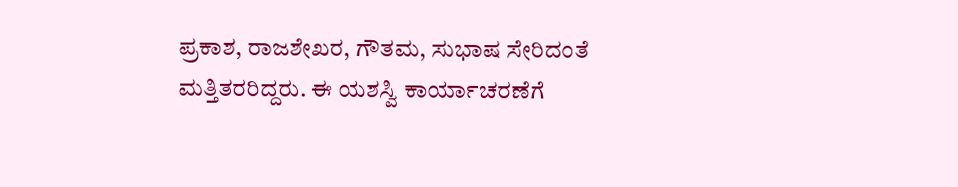ಪ್ರಕಾಶ, ರಾಜಶೇಖರ, ಗೌತಮ, ಸುಭಾಷ ಸೇರಿದಂತೆ ಮತ್ತಿತರರಿದ್ದರು. ಈ ಯಶಸ್ವಿ ಕಾರ್ಯಾಚರಣೆಗೆ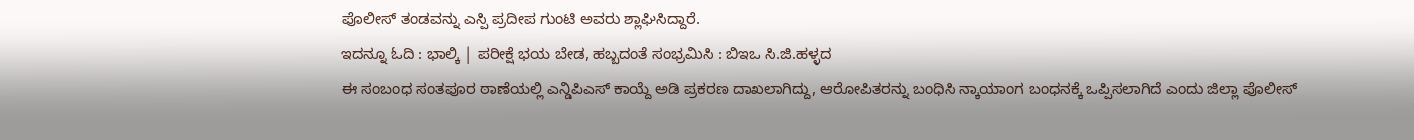ಪೊಲೀಸ್ ತಂಡವನ್ನು ಎಸ್ಪಿ ಪ್ರದೀಪ ಗುಂಟಿ ಅವರು ಶ್ಲಾಘಿಸಿದ್ದಾರೆ.
ಇದನ್ನೂ ಓದಿ : ಭಾಲ್ಕಿ | ಪರೀಕ್ಷೆ ಭಯ ಬೇಡ, ಹಬ್ಬದಂತೆ ಸಂಭ್ರಮಿಸಿ : ಬಿಇಒ ಸಿ.ಜಿ.ಹಳ್ಳದ
ಈ ಸಂಬಂಧ ಸಂತಪೂರ ಠಾಣೆಯಲ್ಲಿ ಎನ್ಡಿಪಿಎಸ್ ಕಾಯ್ದೆ ಅಡಿ ಪ್ರಕರಣ ದಾಖಲಾಗಿದ್ದು, ಆರೋಪಿತರನ್ನು ಬಂಧಿಸಿ ನ್ಕಾಯಾಂಗ ಬಂಧನಕ್ಕೆ ಒಪ್ಪಿಸಲಾಗಿದೆ ಎಂದು ಜಿಲ್ಲಾ ಪೊಲೀಸ್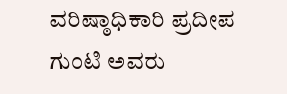ವರಿಷ್ಠಾಧಿಕಾರಿ ಪ್ರದೀಪ ಗುಂಟಿ ಅವರು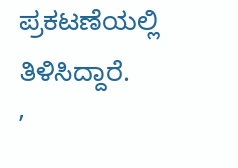ಪ್ರಕಟಣೆಯಲ್ಲಿ ತಿಳಿಸಿದ್ದಾರೆ.
ʼ